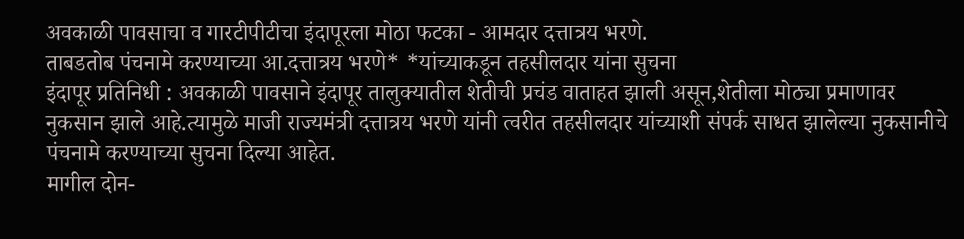अवकाळी पावसाचा व गारटीपीटीचा इंदापूरला मोठा फटका - आमदार दत्तात्रय भरणे.
ताबडतोब पंचनामे करण्याच्या आ.दत्तात्रय भरणे* *यांच्याकडून तहसीलदार यांना सुचना
इंदापूर प्रतिनिधी : अवकाळी पावसाने इंदापूर तालुक्यातील शेतीची प्रचंड वाताहत झाली असून,शेतीला मोठ्या प्रमाणावर नुकसान झाले आहे.त्यामुळे माजी राज्यमंत्री दत्तात्रय भरणे यांनी त्वरीत तहसीलदार यांच्याशी संपर्क साधत झालेल्या नुकसानीचे पंचनामे करण्याच्या सुचना दिल्या आहेत.
मागील दोन-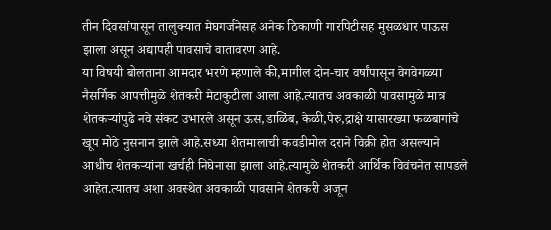तीन दिवसांपासून तालुक्यात मेघगर्जनेसह अनेक ठिकाणी गारपिटीसह मुसळधार पाऊस झाला असून अद्यापही पावसाचे वातावरण आहे.
या विषयी बोलताना आमदार भरणे म्हणाले की,मागील दोन-चार वर्षांपासून वेगवेगळ्या नैसर्गिक आपत्तीमुळे शेतकरी मेटाकुटीला आला आहे.त्यातच अवकाळी पावसामुळे मात्र शेतकऱ्यांपुढे नवे संकट उभारले असून ऊस,डाळिंब, केळी,पेरु,द्राक्षे यासारख्या फळबागांचे खूप मोठे नुसनान झाले आहे.सध्या शेतमालाची कवडीमोल दराने विक्री होत असल्याने आधीच शेतकऱ्यांना खर्चही निघेनासा झाला आहे.त्यामुळे शेतकरी आर्थिक विवंचनेत सापडले आहेत.त्यातच अशा अवस्थेत अवकाळी पावसाने शेतकरी अजून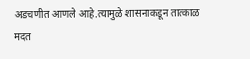अडचणीत आणले आहे.त्यामुळे शासनाकडून तात्काळ मदत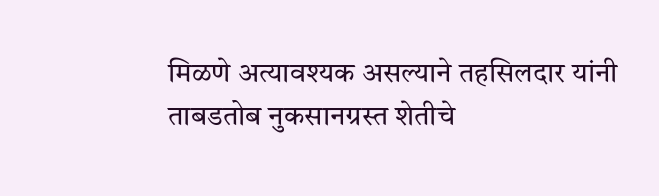मिळणे अत्यावश्यक असल्याने तहसिलदार यांनी ताबडतोब नुकसानग्रस्त शेतीचे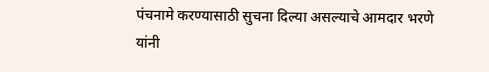पंचनामे करण्यासाठी सुचना दिल्या असल्याचे आमदार भरणे यांनी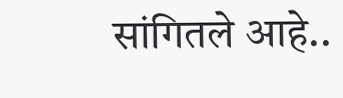सांगितले आहे..